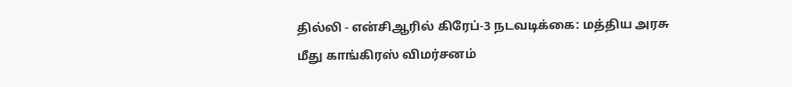தில்லி - என்சிஆரில் கிரேப்-3 நடவடிக்கை: மத்திய அரசு மீது காங்கிரஸ் விமர்சனம்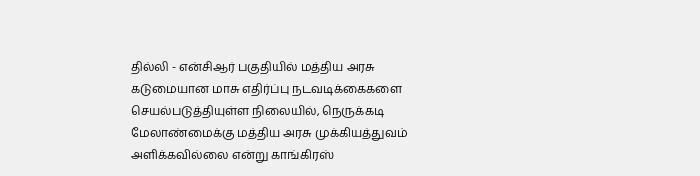தில்லி - என்சிஆர் பகுதியில் மத்திய அரசு கடுமையான மாசு எதிர்ப்பு நடவடிக்கைகளை செயல்படுத்தியுள்ள நிலையில், நெருக்கடி மேலாண்மைக்கு மத்திய அரசு முக்கியத்துவம் அளிக்கவில்லை என்று காங்கிரஸ்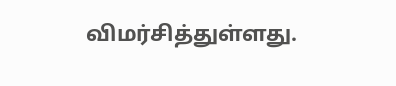விமர்சித்துள்ளது.